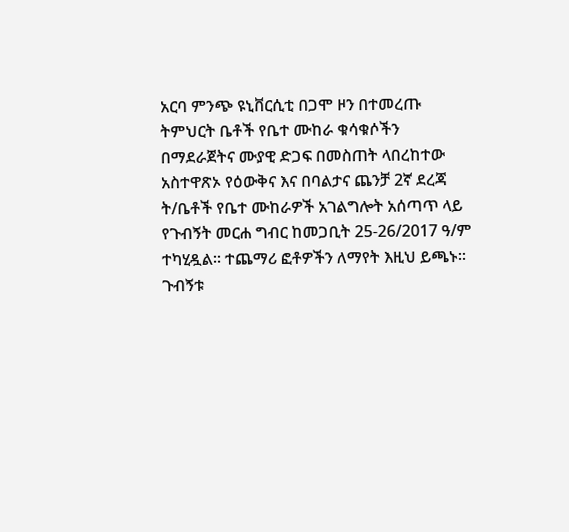አርባ ምንጭ ዩኒቨርሲቲ በጋሞ ዞን በተመረጡ ትምህርት ቤቶች የቤተ ሙከራ ቁሳቁሶችን በማደራጀትና ሙያዊ ድጋፍ በመስጠት ላበረከተው አስተዋጽኦ የዕውቅና እና በባልታና ጨንቻ 2ኛ ደረጃ ት/ቤቶች የቤተ ሙከራዎች አገልግሎት አሰጣጥ ላይ የጉብኝት መርሐ ግብር ከመጋቢት 25-26/2017 ዓ/ም ተካሂዷል። ተጨማሪ ፎቶዎችን ለማየት እዚህ ይጫኑ፡፡
ጉብኝቱ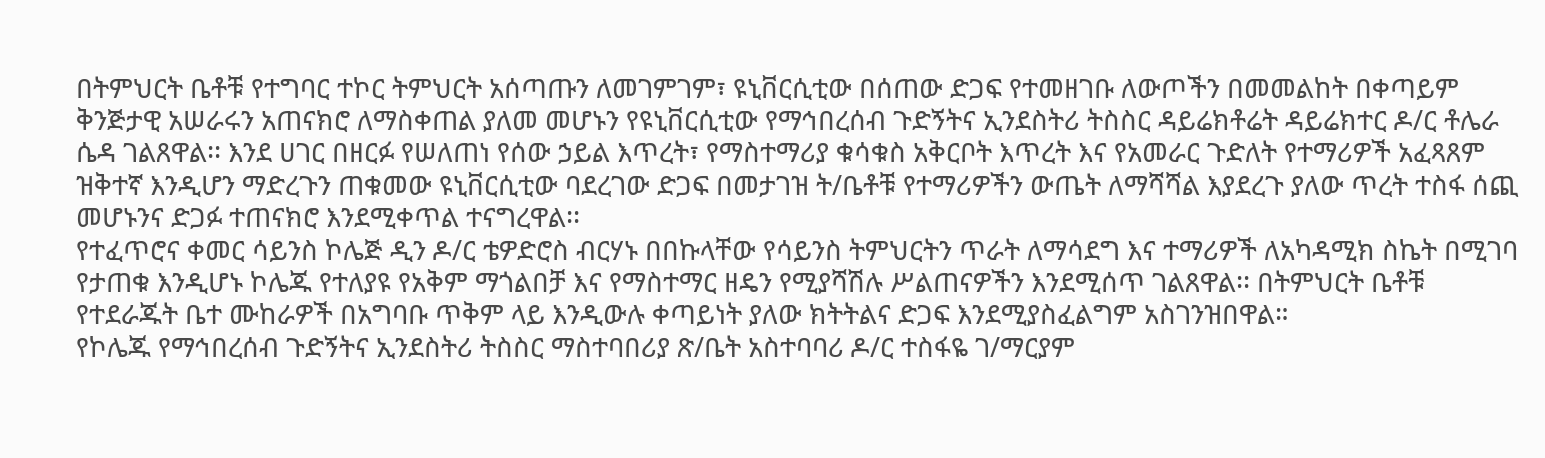በትምህርት ቤቶቹ የተግባር ተኮር ትምህርት አሰጣጡን ለመገምገም፣ ዩኒቨርሲቲው በሰጠው ድጋፍ የተመዘገቡ ለውጦችን በመመልከት በቀጣይም ቅንጅታዊ አሠራሩን አጠናክሮ ለማስቀጠል ያለመ መሆኑን የዩኒቨርሲቲው የማኅበረሰብ ጉድኝትና ኢንደስትሪ ትስስር ዳይሬክቶሬት ዳይሬክተር ዶ/ር ቶሌራ ሴዳ ገልጸዋል፡፡ እንደ ሀገር በዘርፉ የሠለጠነ የሰው ኃይል እጥረት፣ የማስተማሪያ ቁሳቁስ አቅርቦት እጥረት እና የአመራር ጉድለት የተማሪዎች አፈጻጸም ዝቅተኛ እንዲሆን ማድረጉን ጠቁመው ዩኒቨርሲቲው ባደረገው ድጋፍ በመታገዝ ት/ቤቶቹ የተማሪዎችን ውጤት ለማሻሻል እያደረጉ ያለው ጥረት ተስፋ ሰጪ መሆኑንና ድጋፉ ተጠናክሮ እንደሚቀጥል ተናግረዋል፡፡
የተፈጥሮና ቀመር ሳይንስ ኮሌጅ ዲን ዶ/ር ቴዎድሮስ ብርሃኑ በበኩላቸው የሳይንስ ትምህርትን ጥራት ለማሳደግ እና ተማሪዎች ለአካዳሚክ ስኬት በሚገባ የታጠቁ እንዲሆኑ ኮሌጁ የተለያዩ የአቅም ማጎልበቻ እና የማስተማር ዘዴን የሚያሻሽሉ ሥልጠናዎችን እንደሚሰጥ ገልጸዋል፡፡ በትምህርት ቤቶቹ የተደራጁት ቤተ ሙከራዎች በአግባቡ ጥቅም ላይ እንዲውሉ ቀጣይነት ያለው ክትትልና ድጋፍ እንደሚያስፈልግም አስገንዝበዋል።
የኮሌጁ የማኅበረሰብ ጉድኝትና ኢንደስትሪ ትስስር ማስተባበሪያ ጽ/ቤት አስተባባሪ ዶ/ር ተስፋዬ ገ/ማርያም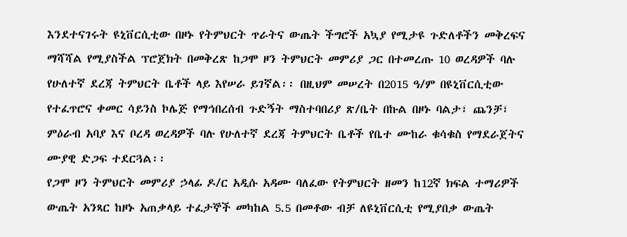እንደተናገሩት ዩኒቨርሲቲው በዞኑ የትምህርት ጥራትና ውጤት ችግሮች አኳያ የሚታዩ ጉድለቶችን መቅረፍና ማሻሻል የሚያስችል ፕሮጀክት በመቅረጽ ከጋሞ ዞን ትምህርት መምሪያ ጋር በተመረጡ 10 ወረዳዎች ባሉ የሁለተኛ ደረጃ ትምህርት ቤቶች ላይ እየሠራ ይገኛል፡፡ በዚህም መሠረት በ2015 ዓ/ም በዩኒቨርሲቲው የተፈጥሮና ቀመር ሳይንስ ኮሌጅ የማኅበረሰብ ጉድኝት ማስተባበሪያ ጽ/ቤት በኩል በዞኑ ባልታ፣ ጨንቻ፣ ምዕራብ አባያ እና ቦረዳ ወረዳዎች ባሉ የሁለተኛ ደረጃ ትምህርት ቤቶች የቤተ ሙከራ ቁሳቁስ የማደራጀትና ሙያዊ ድጋፍ ተደርጓል፡፡
የጋሞ ዞን ትምህርት መምሪያ ኃላፊ ዶ/ር አዲሱ አዳሙ ባለፈው የትምህርት ዘመን ከ12ኛ ክፍል ተማሪዎች ውጤት አንጻር ከዞኑ አጠቃላይ ተፈታኞች መካከል 5.5 በመቶው ብቻ ለዩኒቨርሲቲ የሚያበቃ ውጤት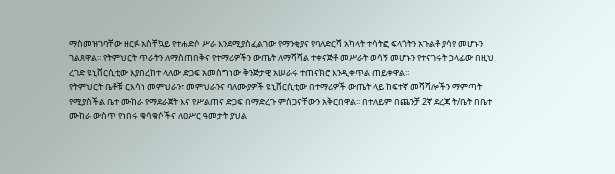ማስመዝገባቸው ዘርፉ አስቸኳይ የተሐድሶ ሥራ እንደሚያስፈልገው የማንቂያና የባለድርሻ አካላት ተሳትፎ ፍላጎትን አጉልቶ ያሳየ መሆኑን ገልጸዋል፡፡ የትምህርት ጥራትን ለማስጠበቅና የተማሪዎችን ውጤት ለማሻሻል ተቀናጅቶ መሥራት ወሳኝ መሆኑን የተናገሩት ኃላፊው በዚህ ረገድ ዩኒቨርሲቲው እያበረከተ ላለው ድጋፍ አመስግነው ቅንጅታዊ አሠራሩ ተጠናክሮ እንዲቀጥል ጠይቀዋል።
የትምህርት ቤቶቹ ርእሳነ መምህራን፣ መምህራንና ባለሙያዎች ዩኒቨርሲቲው በተማሪዎች ውጤት ላይ ከፍተኛ መሻሻሎችን ማምጣት የሚያስችል ቤተ ሙከራ የማደራጀት እና የሥልጠና ድጋፍ በማድረጉ ምስጋናቸውን አቅርበዋል፡፡ በተለይም በጨንቻ 2ኛ ደረጃ ት/ቤት በቤተ ሙከራ ውስጥ የነበሩ ቁሳቁሶችና ለዐሥር ዓመታት ያህል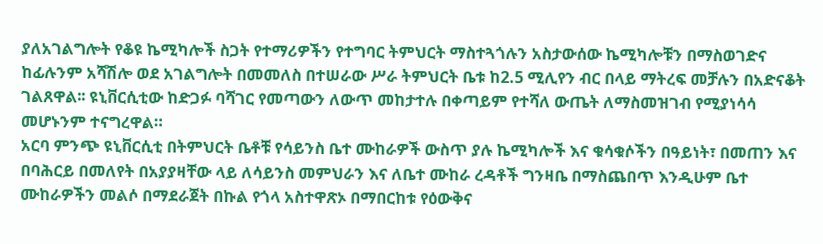ያለአገልግሎት የቆዩ ኬሚካሎች ስጋት የተማሪዎችን የተግባር ትምህርት ማስተጓጎሉን አስታውሰው ኬሚካሎቹን በማስወገድና ከፊሉንም አሻሽሎ ወደ አገልግሎት በመመለስ በተሠራው ሥራ ትምህርት ቤቱ ከ2.5 ሚሊየን ብር በላይ ማትረፍ መቻሉን በአድናቆት ገልጸዋል፡፡ ዩኒቨርሲቲው ከድጋፉ ባሻገር የመጣውን ለውጥ መከታተሉ በቀጣይም የተሻለ ውጤት ለማስመዝገብ የሚያነሳሳ መሆኑንም ተናግረዋል።
አርባ ምንጭ ዩኒቨርሲቲ በትምህርት ቤቶቹ የሳይንስ ቤተ ሙከራዎች ውስጥ ያሉ ኬሚካሎች እና ቁሳቁሶችን በዓይነት፣ በመጠን እና በባሕርይ በመለየት በአያያዛቸው ላይ ለሳይንስ መምህራን እና ለቤተ ሙከራ ረዳቶች ግንዛቤ በማስጨበጥ እንዲሁም ቤተ ሙከራዎችን መልሶ በማደራጀት በኩል የጎላ አስተዋጽኦ በማበርከቱ የዕውቅና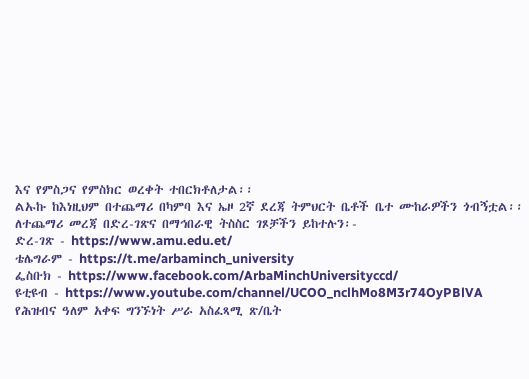እና የምስጋና የምስክር ወረቀት ተበርክቶለታል፡፡
ልኡኩ ከእነዚህም በተጨማሪ በካምባ እና ኤዞ 2ኛ ደረጃ ትምህርት ቤቶች ቤተ ሙከራዎችን ጎብኝቷል፡፡
ለተጨማሪ መረጃ በድረ-ገጽና በማኅበራዊ ትስስር ገጾቻችን ይከተሉን፡-
ድረ-ገጽ - https://www.amu.edu.et/
ቴሌግራም - https://t.me/arbaminch_university
ፌስቡክ - https://www.facebook.com/ArbaMinchUniversityccd/
ዩቲዩብ - https://www.youtube.com/channel/UCOO_nclhMo8M3r74OyPBlVA
የሕዝብና ዓለም አቀፍ ግንኙነት ሥራ አስፈጻሚ ጽ/ቤት